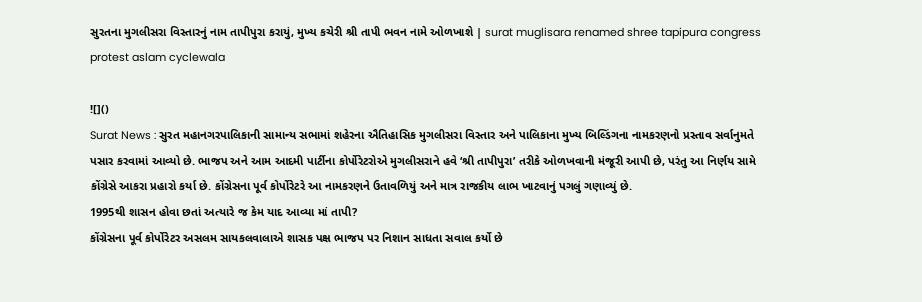સુરતના મુગલીસરા વિસ્તારનું નામ તાપીપુરા કરાયું, મુખ્ય કચેરી શ્રી તાપી ભવન નામે ઓળખાશે | surat muglisara renamed shree tapipura congress protest aslam cyclewala

![]()
Surat News : સુરત મહાનગરપાલિકાની સામાન્ય સભામાં શહેરના ઐતિહાસિક મુગલીસરા વિસ્તાર અને પાલિકાના મુખ્ય બિલ્ડિંગના નામકરણનો પ્રસ્તાવ સર્વાનુમતે પસાર કરવામાં આવ્યો છે. ભાજપ અને આમ આદમી પાર્ટીના કોર્પોરેટરોએ મુગલીસરાને હવે ‘શ્રી તાપીપુરા’ તરીકે ઓળખવાની મંજૂરી આપી છે, પરંતુ આ નિર્ણય સામે કોંગ્રેસે આકરા પ્રહારો કર્યા છે. કોંગ્રેસના પૂર્વ કોર્પોરેટરે આ નામકરણને ઉતાવળિયું અને માત્ર રાજકીય લાભ ખાટવાનું પગલું ગણાવ્યું છે.
1995થી શાસન હોવા છતાં અત્યારે જ કેમ યાદ આવ્યા માં તાપી?
કોંગ્રેસના પૂર્વ કોર્પોરેટર અસલમ સાયકલવાલાએ શાસક પક્ષ ભાજપ પર નિશાન સાધતા સવાલ કર્યો છે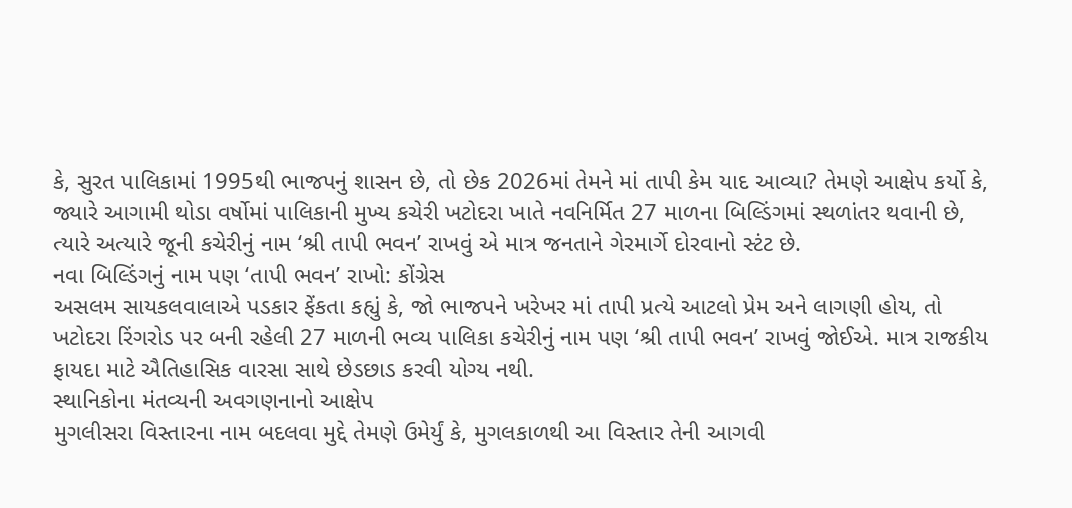કે, સુરત પાલિકામાં 1995થી ભાજપનું શાસન છે, તો છેક 2026માં તેમને માં તાપી કેમ યાદ આવ્યા? તેમણે આક્ષેપ કર્યો કે, જ્યારે આગામી થોડા વર્ષોમાં પાલિકાની મુખ્ય કચેરી ખટોદરા ખાતે નવનિર્મિત 27 માળના બિલ્ડિંગમાં સ્થળાંતર થવાની છે, ત્યારે અત્યારે જૂની કચેરીનું નામ ‘શ્રી તાપી ભવન’ રાખવું એ માત્ર જનતાને ગેરમાર્ગે દોરવાનો સ્ટંટ છે.
નવા બિલ્ડિંગનું નામ પણ ‘તાપી ભવન’ રાખો: કોંગ્રેસ
અસલમ સાયકલવાલાએ પડકાર ફેંકતા કહ્યું કે, જો ભાજપને ખરેખર માં તાપી પ્રત્યે આટલો પ્રેમ અને લાગણી હોય, તો ખટોદરા રિંગરોડ પર બની રહેલી 27 માળની ભવ્ય પાલિકા કચેરીનું નામ પણ ‘શ્રી તાપી ભવન’ રાખવું જોઈએ. માત્ર રાજકીય ફાયદા માટે ઐતિહાસિક વારસા સાથે છેડછાડ કરવી યોગ્ય નથી.
સ્થાનિકોના મંતવ્યની અવગણનાનો આક્ષેપ
મુગલીસરા વિસ્તારના નામ બદલવા મુદ્દે તેમણે ઉમેર્યું કે, મુગલકાળથી આ વિસ્તાર તેની આગવી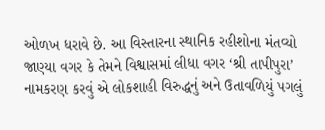ઓળખ ધરાવે છે. આ વિસ્તારના સ્થાનિક રહીશોના મંતવ્યો જાણ્યા વગર કે તેમને વિશ્વાસમાં લીધા વગર ‘શ્રી તાપીપુરા’ નામકરણ કરવું એ લોકશાહી વિરુદ્ધનું અને ઉતાવળિયું પગલું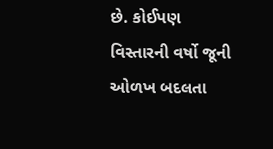છે. કોઈપણ વિસ્તારની વર્ષો જૂની ઓળખ બદલતા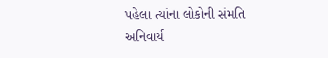પહેલા ત્યાંના લોકોની સંમતિ અનિવાર્ય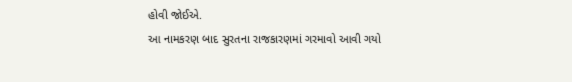હોવી જોઈએ.
આ નામકરણ બાદ સુરતના રાજકારણમાં ગરમાવો આવી ગયો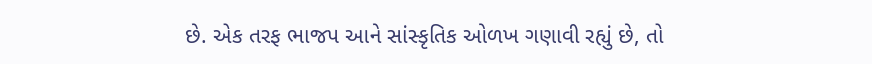છે. એક તરફ ભાજપ આને સાંસ્કૃતિક ઓળખ ગણાવી રહ્યું છે, તો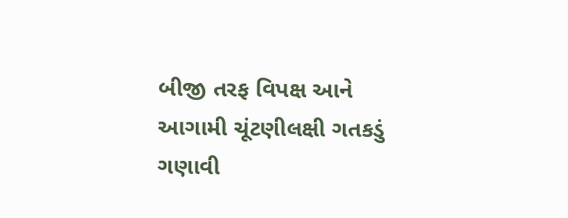બીજી તરફ વિપક્ષ આને આગામી ચૂંટણીલક્ષી ગતકડું ગણાવી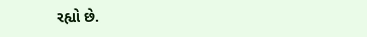રહ્યો છે.